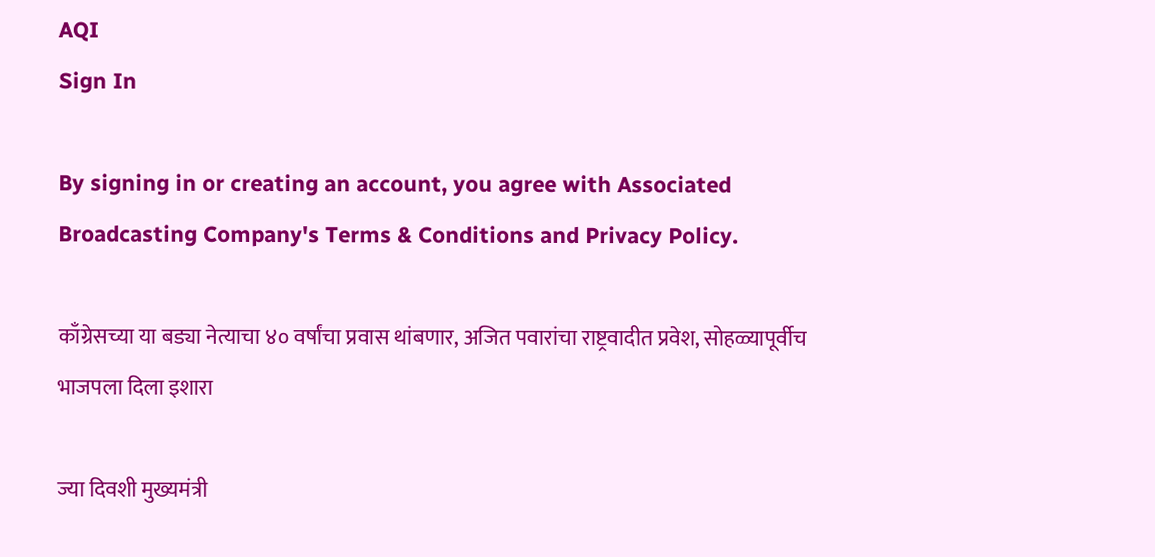AQI
Sign In

By signing in or creating an account, you agree with Associated Broadcasting Company's Terms & Conditions and Privacy Policy.

काँग्रेसच्या या बड्या नेत्याचा ४० वर्षांचा प्रवास थांबणार, अजित पवारांचा राष्ट्रवादीत प्रवेश, सोहळ्यापूर्वीच भाजपला दिला इशारा

ज्या दिवशी मुख्यमंत्री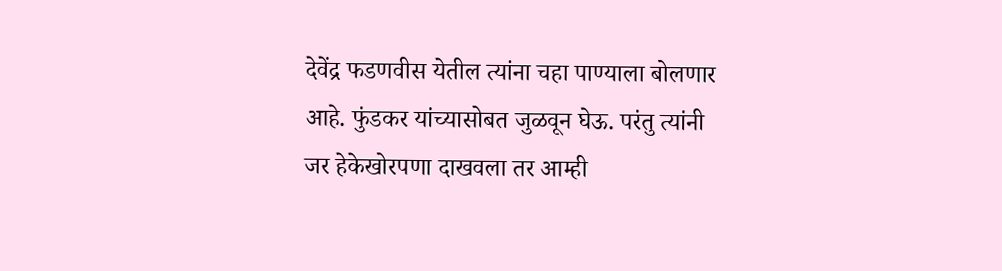देवेंद्र फडणवीस येतील त्यांना चहा पाण्याला बोलणार आहे. फुंडकर यांच्यासोबत जुळवून घेऊ. परंतु त्यांनी जर हेकेखोरपणा दाखवला तर आम्ही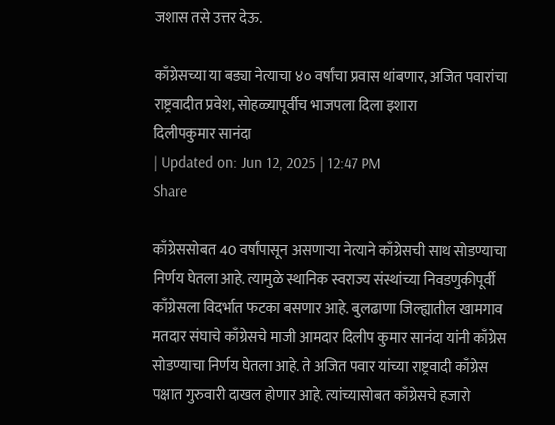जशास तसे उत्तर देऊ.

काँग्रेसच्या या बड्या नेत्याचा ४० वर्षांचा प्रवास थांबणार, अजित पवारांचा राष्ट्रवादीत प्रवेश, सोहळ्यापूर्वीच भाजपला दिला इशारा
दिलीपकुमार सानंदा
| Updated on: Jun 12, 2025 | 12:47 PM
Share

काँग्रेससोबत 40 वर्षांपासून असणाऱ्या नेत्याने काँग्रेसची साथ सोडण्याचा निर्णय घेतला आहे. त्यामुळे स्थानिक स्वराज्य संस्थांच्या निवडणुकीपूर्वी काँग्रेसला विदर्भात फटका बसणार आहे. बुलढाणा जिल्ह्यातील खामगाव मतदार संघाचे काँग्रेसचे माजी आमदार दिलीप कुमार सानंदा यांनी काँग्रेस सोडण्याचा निर्णय घेतला आहे. ते अजित पवार यांच्या राष्ट्रवादी काँग्रेस पक्षात गुरुवारी दाखल होणार आहे. त्यांच्यासोबत काँग्रेसचे हजारो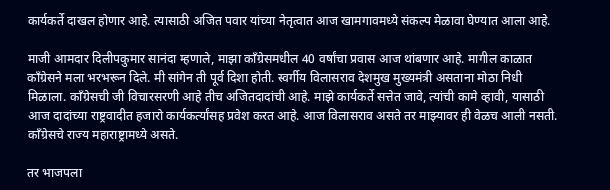कार्यकर्ते दाखल होणार आहे. त्यासाठी अजित पवार यांच्या नेतृत्वात आज खामगावमध्ये संकल्प मेळावा घेण्यात आला आहे.

माजी आमदार दिलीपकुमार सानंदा म्हणाले, माझा काँग्रेसमधील 40 वर्षांचा प्रवास आज थांबणार आहे. मागील काळात काँग्रेसने मला भरभरून दिले. मी सांगेन ती पूर्व दिशा होती. स्वर्गीय विलासराव देशमुख मुख्यमंत्री असताना मोठा निधी मिळाला. काँग्रेसची जी विचारसरणी आहे तीच अजितदादांची आहे. माझे कार्यकर्ते सत्तेत जावे, त्यांची कामे व्हावी, यासाठी आज दादांच्या राष्ट्रवादीत हजारो कार्यकर्त्यांसह प्रवेश करत आहे. आज विलासराव असते तर माझ्यावर ही वेळच आली नसती. काँग्रेसचे राज्य महाराष्ट्रामध्ये असते.

तर भाजपला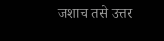जशाच तसे उत्तर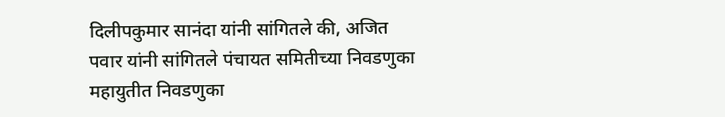दिलीपकुमार सानंदा यांनी सांगितले की, अजित पवार यांनी सांगितले पंचायत समितीच्या निवडणुका महायुतीत निवडणुका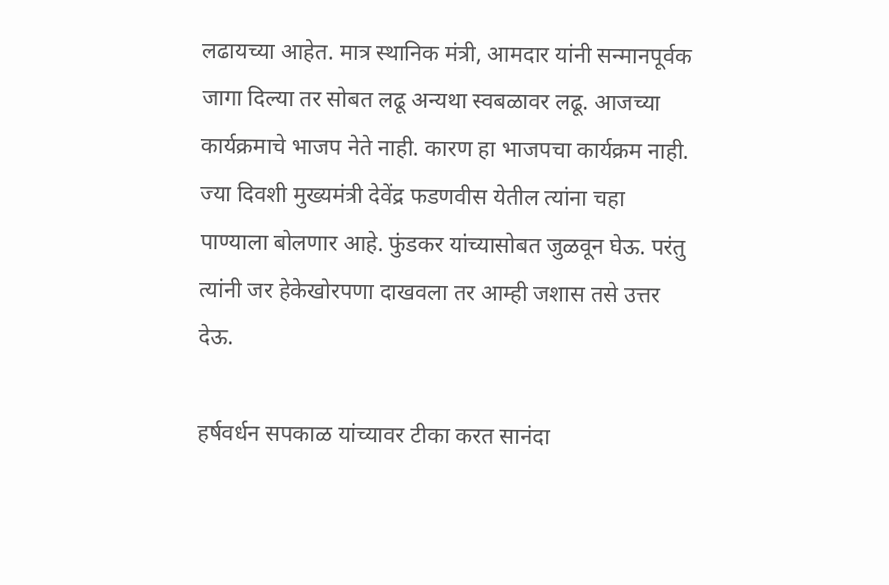लढायच्या आहेत. मात्र स्थानिक मंत्री, आमदार यांनी सन्मानपूर्वक जागा दिल्या तर सोबत लढू अन्यथा स्वबळावर लढू. आजच्या कार्यक्रमाचे भाजप नेते नाही. कारण हा भाजपचा कार्यक्रम नाही. ज्या दिवशी मुख्यमंत्री देवेंद्र फडणवीस येतील त्यांना चहा पाण्याला बोलणार आहे. फुंडकर यांच्यासोबत जुळवून घेऊ. परंतु त्यांनी जर हेकेखोरपणा दाखवला तर आम्ही जशास तसे उत्तर देऊ.

हर्षवर्धन सपकाळ यांच्यावर टीका करत सानंदा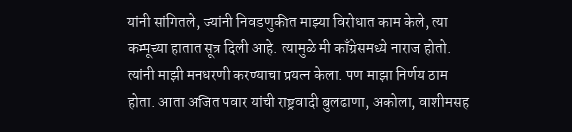यांनी सांगितले, ज्यांनी निवडणुकीत माझ्या विरोधात काम केले, त्या कम्पूच्या हातात सूत्र दिली आहे. त्यामुळे मी काँग्रेसमध्ये नाराज होतो. त्यांनी माझी मनधरणी करण्याचा प्रयत्न केला. पण माझा निर्णय ठाम होता. आता अजित पवार यांची राष्ट्रवादी बुलढाणा, अकोला, वाशीमसह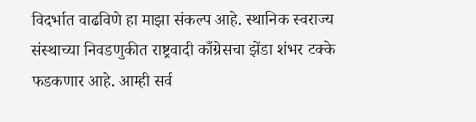विदर्भात वाढविणे हा माझा संकल्प आहे. स्थानिक स्वराज्य संस्थाच्या निवडणुकीत राष्ट्रवादी काँग्रेसचा झेंडा शंभर टक्के फडकणार आहे. आम्ही सर्व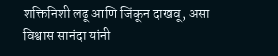शक्तिनिशी लढू आणि जिंकून दाखवू, असा विश्वास सानंदा यांनी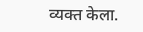व्यक्त केला.